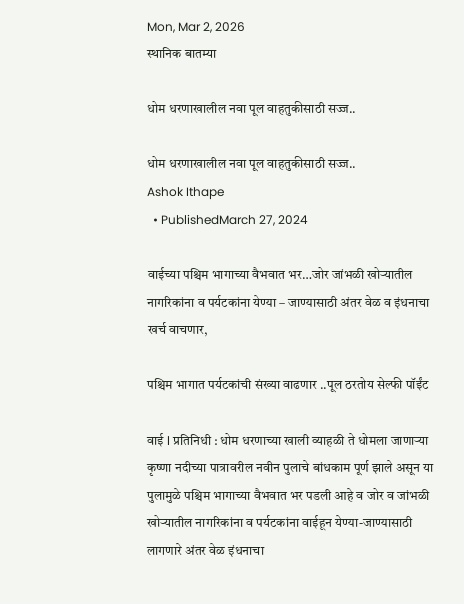Mon, Mar 2, 2026
स्थानिक बातम्या

धोम धरणाखालील नवा पूल वाहतुकीसाठी सज्ज..

धोम धरणाखालील नवा पूल वाहतुकीसाठी सज्ज..
Ashok Ithape
  • PublishedMarch 27, 2024

वाईच्या पश्चिम भागाच्या वैभवात भर…जोर जांभळी खोऱ्यातील नागरिकांना व पर्यटकांना येण्या – जाण्यासाठी अंतर वेळ व इंधनाचा खर्च वाचणार,

पश्चिम भागात पर्यटकांची संख्या वाढणार ..पूल ठरतोय सेल्फी पॉईंट

वाई l प्रतिनिधी : धोम धरणाच्या खाली व्याहळी ते धोमला जाणाऱ्या कृष्णा नदीच्या पात्रावरील नवीन पुलाचे बांधकाम पूर्ण झाले असून या पुलामुळे पश्चिम भागाच्या वैभवात भर पडली आहे व जोर व जांभळी खोऱ्यातील नागरिकांना व पर्यटकांना वाईहून येण्या-जाण्यासाठी लागणारे अंतर वेळ इंधनाचा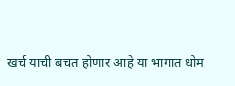खर्च याची बचत होणार आहे या भागात धोम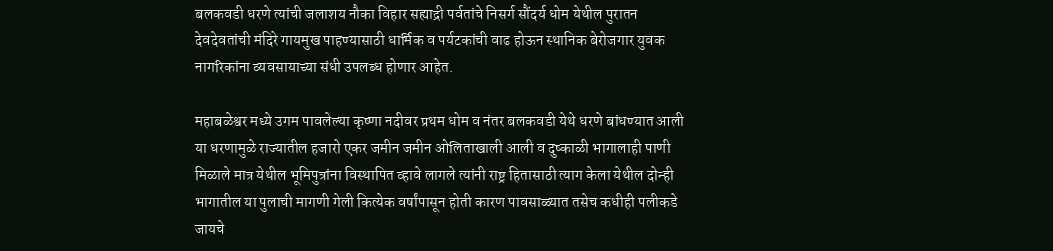बलकवडी धरणे त्यांची जलाशय नौका विहार सह्याद्री पर्वतांचे निसर्ग सौंदर्य धोम येथील पुरातन देवदेवतांची मंदिरे गायमुख पाहण्यासाठी धार्मिक व पर्यटकांची वाढ होऊन स्थानिक बेरोजगार युवक नागरिकांना व्यवसायाच्या संधी उपलब्ध होणार आहेत.

महाबळेश्वर मध्ये उगम पावलेल्या कृष्णा नदीवर प्रथम धोम व नंतर बलकवडी येथे धरणे बांधण्यात आली या धरणामुळे राज्यातील हजारो एकर जमीन जमीन ओलिताखाली आली व दुष्काळी भागालाही पाणी मिळाले मात्र येथील भूमिपुत्रांना विस्थापित व्हावे लागले त्यांनी राष्ट्र हितासाठी त्याग केला येथील दोन्ही भागातील या पुलाची मागणी गेली कित्येक वर्षांपासून होती कारण पावसाळ्यात तसेच कधीही पलीकडे जायचे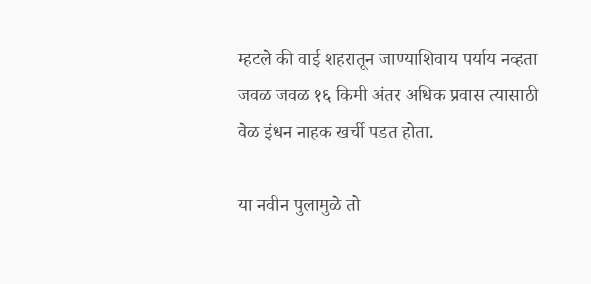म्हटले की वाई शहरातून जाण्याशिवाय पर्याय नव्हता जवळ जवळ १६ किमी अंतर अधिक प्रवास त्यासाठी वेळ इंधन नाहक खर्ची पडत होता.

या नवीन पुलामुळे तो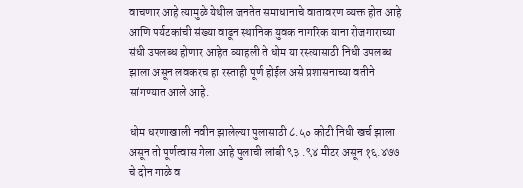वाचणार आहे त्यामुळे येथील जनतेत समाधानाचे वातावरण व्यक्त होत आहे आणि पर्यटकांची संख्या वाढून स्थानिक युवक नागरिक याना रोजगाराच्या संधी उपलब्ध होणार आहेत व्याहली ते धोम या रस्त्यासाठी निधी उपलब्ध झाला असून लवकरच हा रस्ताही पूर्ण होईल असे प्रशासनाच्या वतीने सांगण्यात आले आहे.

धोम धरणाखाली नवीन झालेल्या पुलासाठी ८.५० कोटी निधी खर्च झाला असून तो पूर्णत्वास गेला आहे पुलाची लांबी ९३ .९४ मीटर असून १६.४७७ चे दोन गाळे व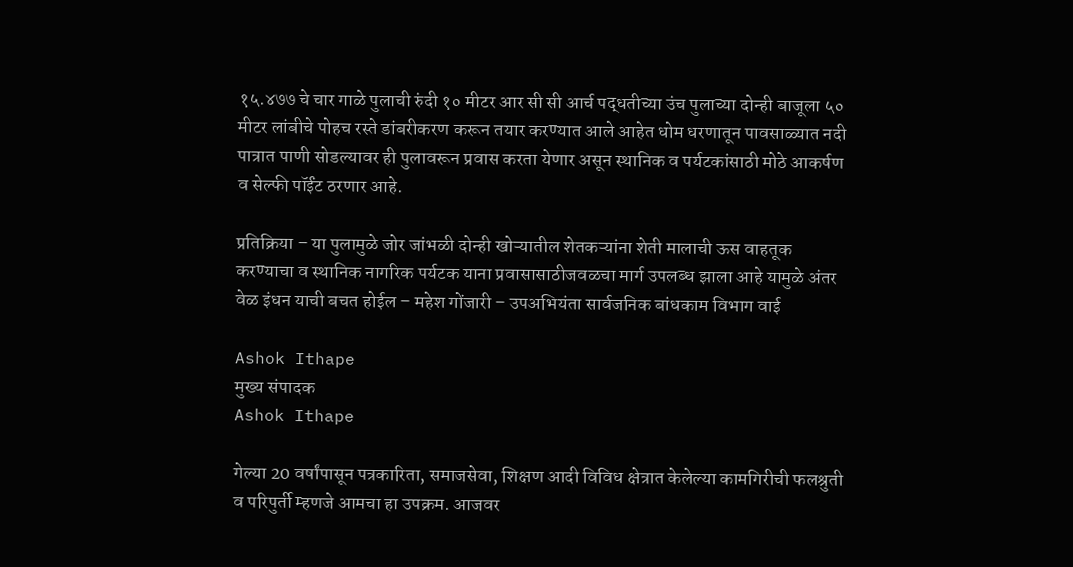१५.४७७ चे चार गाळे पुलाची रुंदी १० मीटर आर सी सी आर्च पद्धतीच्या उंच पुलाच्या दोन्ही बाजूला ५० मीटर लांबीचे पोहच रस्ते डांबरीकरण करून तयार करण्यात आले आहेत धोम धरणातून पावसाळ्यात नदी पात्रात पाणी सोडल्यावर ही पुलावरून प्रवास करता येणार असून स्थानिक व पर्यटकांसाठी मोठे आकर्षण व सेल्फी पॉईंट ठरणार आहे.

प्रतिक्रिया – या पुलामुळे जोर जांभळी दोन्ही खोऱ्यातील शेतकऱ्यांना शेती मालाची ऊस वाहतूक करण्याचा व स्थानिक नागरिक पर्यटक याना प्रवासासाठीजवळचा मार्ग उपलब्ध झाला आहे यामुळे अंतर वेळ इंधन याची बचत होईल – महेश गोंजारी – उपअभियंता सार्वजनिक बांधकाम विभाग वाई

Ashok Ithape
मुख्य संपादक
Ashok Ithape

गेल्या 20 वर्षांपासून पत्रकारिता, समाजसेवा, शिक्षण आदी विविध क्षेत्रात केलेल्या कामगिरीची फलश्रुती व परिपुर्ती म्हणजे आमचा हा उपक्रम. आजवर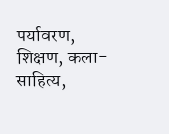पर्यावरण, शिक्षण, कला-साहित्य,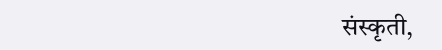संस्कृती,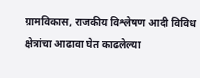ग्रामविकास, राजकीय विश्लेषण आदी विविध क्षेत्रांचा आढावा घेत काढलेल्या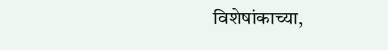विशेषांकाच्या,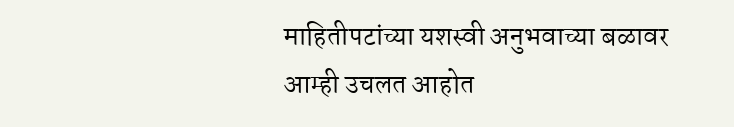माहितीपटांच्या यशस्वी अनुभवाच्या बळावर आम्ही उचलत आहोत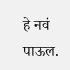हे नवं पाऊल.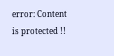error: Content is protected !!